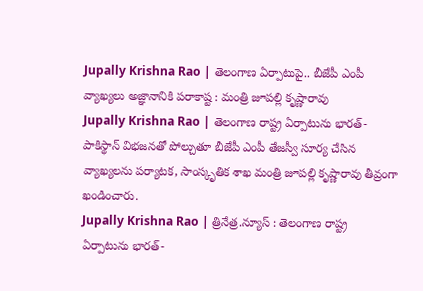Jupally Krishna Rao | తెలంగాణ ఏర్పాటుపై.. బీజేపీ ఎంపీ వ్యాఖ్యలు అజ్ఞానానికి పరాకాష్ట : మంత్రి జూపల్లి కృష్ణారావు
Jupally Krishna Rao | తెలంగాణ రాష్ట్ర ఏర్పాటును భారత్-పాకిస్థాన్ విభజనతో పోల్చుతూ బీజేపీ ఎంపీ తేజస్వీ సూర్య చేసిన వ్యాఖ్యలను పర్యాటక, సాంస్కృతిక శాఖ మంత్రి జూపల్లి కృష్ణారావు తీవ్రంగా ఖండించారు.
Jupally Krishna Rao | త్రినేత్ర.న్యూస్ : తెలంగాణ రాష్ట్ర ఏర్పాటును భారత్-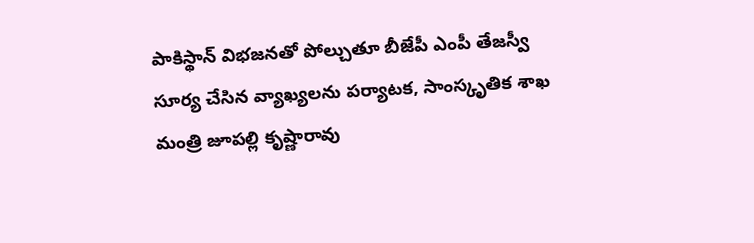పాకిస్థాన్ విభజనతో పోల్చుతూ బీజేపీ ఎంపీ తేజస్వీ సూర్య చేసిన వ్యాఖ్యలను పర్యాటక, సాంస్కృతిక శాఖ మంత్రి జూపల్లి కృష్ణారావు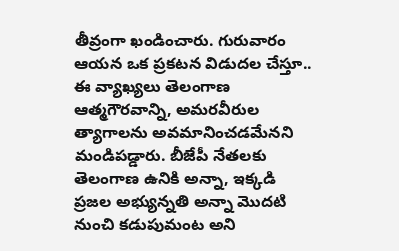తీవ్రంగా ఖండించారు. గురువారం ఆయన ఒక ప్రకటన విడుదల చేస్తూ.. ఈ వ్యాఖ్యలు తెలంగాణ ఆత్మగౌరవాన్ని, అమరవీరుల త్యాగాలను అవమానించడమేనని మండిపడ్డారు. బీజేపీ నేతలకు తెలంగాణ ఉనికి అన్నా, ఇక్కడి ప్రజల అభ్యున్నతి అన్నా మొదటి నుంచి కడుపుమంట అని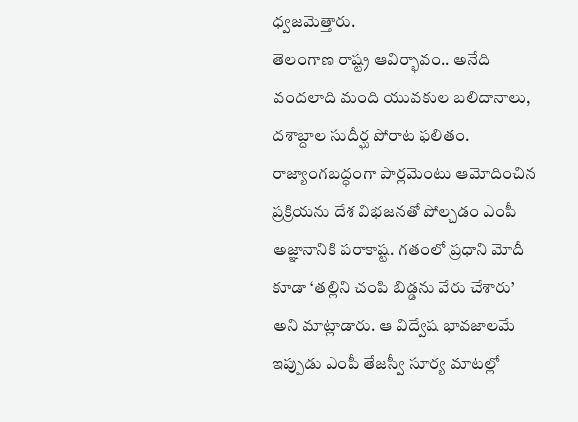ధ్వజమెత్తారు.
తెలంగాణ రాష్ట్ర ఆవిర్భావం.. అనేది వందలాది మంది యువకుల బలిదానాలు, దశాబ్దాల సుదీర్ఘ పోరాట ఫలితం. రాజ్యాంగబద్ధంగా పార్లమెంటు ఆమోదించిన ప్రక్రియను దేశ విభజనతో పోల్చడం ఎంపీ అజ్ఞానానికి పరాకాష్ట. గతంలో ప్రధాని మోదీ కూడా ‘తల్లిని చంపి బిడ్డను వేరు చేశారు’ అని మాట్లాడారు. ఆ విద్వేష భావజాలమే ఇప్పుడు ఎంపీ తేజస్వీ సూర్య మాటల్లో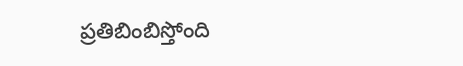ప్రతిబింబిస్తోంది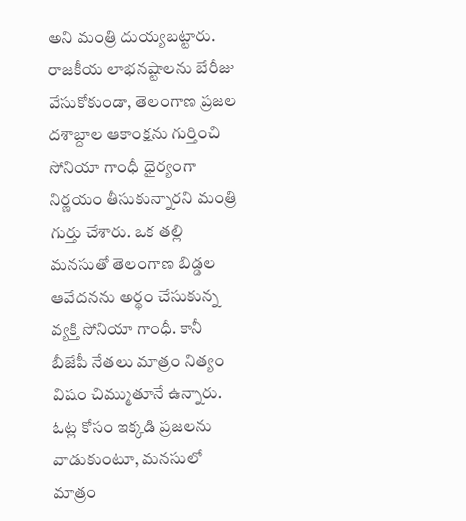అని మంత్రి దుయ్యబట్టారు.
రాజకీయ లాభనష్టాలను బేరీజు వేసుకోకుండా, తెలంగాణ ప్రజల దశాబ్దాల ఆకాంక్షను గుర్తించి సోనియా గాంధీ ధైర్యంగా నిర్ణయం తీసుకున్నారని మంత్రి గుర్తు చేశారు. ఒక తల్లి మనసుతో తెలంగాణ బిడ్డల ఆవేదనను అర్థం చేసుకున్న వ్యక్తి సోనియా గాంధీ. కానీ బీజేపీ నేతలు మాత్రం నిత్యం విషం చిమ్ముతూనే ఉన్నారు. ఓట్ల కోసం ఇక్కడి ప్రజలను వాడుకుంటూ, మనసులో మాత్రం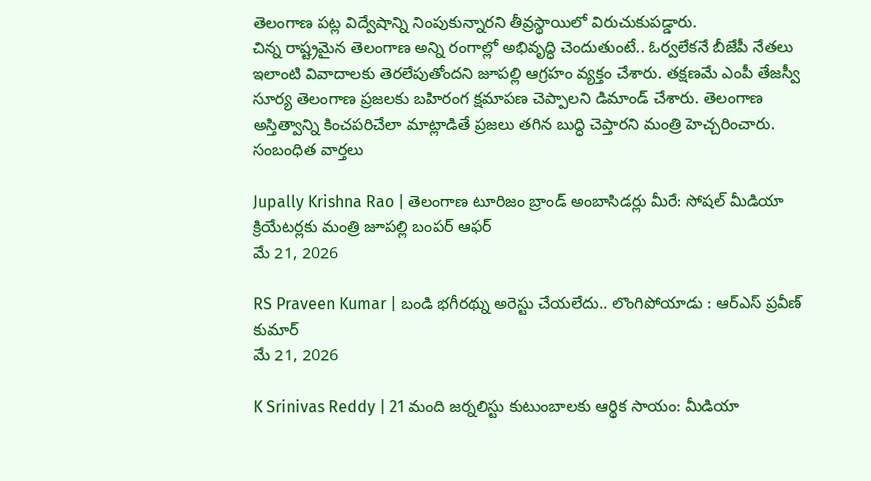తెలంగాణ పట్ల విద్వేషాన్ని నింపుకున్నారని తీవ్రస్థాయిలో విరుచుకుపడ్డారు.
చిన్న రాష్ట్రమైన తెలంగాణ అన్ని రంగాల్లో అభివృద్ధి చెందుతుంటే.. ఓర్వలేకనే బీజేపీ నేతలు ఇలాంటి వివాదాలకు తెరలేపుతోందని జూపల్లి ఆగ్రహం వ్యక్తం చేశారు. తక్షణమే ఎంపీ తేజస్వీ సూర్య తెలంగాణ ప్రజలకు బహిరంగ క్షమాపణ చెప్పాలని డిమాండ్ చేశారు. తెలంగాణ అస్తిత్వాన్ని కించపరిచేలా మాట్లాడితే ప్రజలు తగిన బుద్ధి చెప్తారని మంత్రి హెచ్చరించారు.
సంబంధిత వార్తలు

Jupally Krishna Rao | తెలంగాణ టూరిజం బ్రాండ్ అంబాసిడర్లు మీరే: సోషల్ మీడియా క్రియేటర్లకు మంత్రి జూపల్లి బంపర్ ఆఫర్
మే 21, 2026

RS Praveen Kumar | బండి భగీరథ్ను అరెస్టు చేయలేదు.. లొంగిపోయాడు : ఆర్ఎస్ ప్రవీణ్ కుమార్
మే 21, 2026

K Srinivas Reddy | 21 మంది జర్నలిస్టు కుటుంబాలకు ఆర్థిక సాయం: మీడియా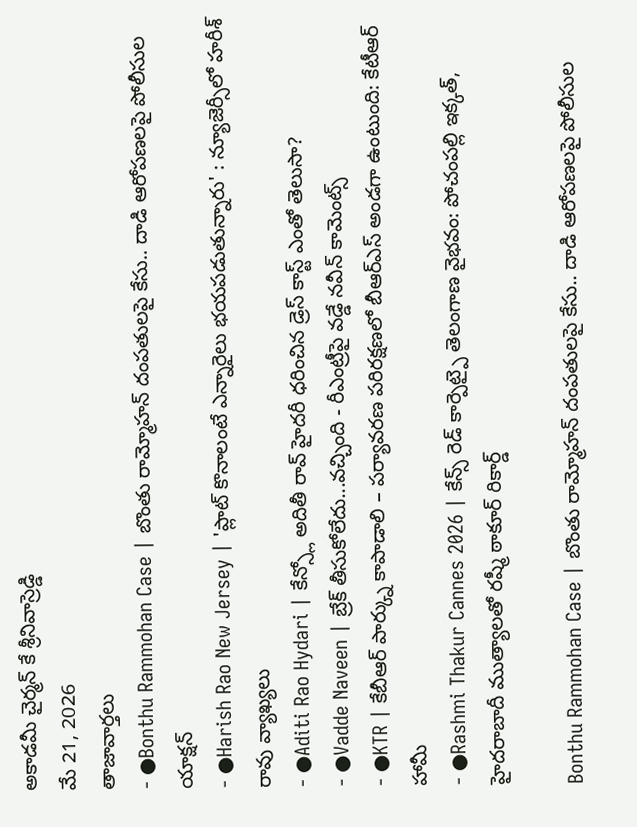అకాడమీ చైర్మన్ కే శ్రీనివాస్రెడ్డి
మే 21, 2026
తాజావార్తలు
- ●Bonthu Rammohan Case | బొంతు రామ్మోహన్ దంపతులపై కేసు.. దాడి ఆరోపణలపై పోలీసుల యాక్షన్
- ●Harish Rao New Jersey | 'ప్లాట్ కొనాలంటే ఎన్నారైలు భయపడుతున్నారు' : న్యూజెర్సీలో హరీశ్ రావు వ్యాఖ్యలు
- ●Aditi Rao Hydari | కేన్స్లో అదితీ రావ్ హైదరీ ధరించిన డ్రెస్ కాస్ట్ ఎంతో తెలుసా?
- ●Vadde Naveen | బ్రేక్ తీసుకోలేదు...వచ్చింది - రీఎంట్రీపై వడ్డే నవీన్ కామెంట్స్
- ●KTR | కేబీఆర్ పార్క్ను కాపాడాలి – పర్యావరణ పరిరక్షణలో బీఆర్ఎస్ అండగా ఉంటుంది: కేటీఆర్ హామీ
- ●Rashmi Thakur Cannes 2026 | కేన్స్ రెడ్ కార్పెట్పై తెలంగాణ వైభవం: పోచంపల్లి ఇక్కత్, హైదరాబాదీ ముత్యాలతో రష్మీ ఠాకూర్ రికార్డ్

Bonthu Rammohan Case | బొంతు రామ్మోహన్ దంపతులపై కేసు.. దాడి ఆరోపణలపై పోలీసుల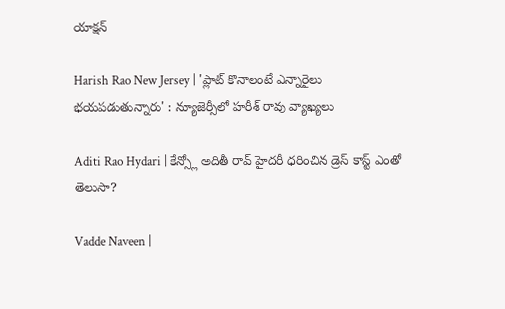యాక్షన్

Harish Rao New Jersey | 'ప్లాట్ కొనాలంటే ఎన్నారైలు భయపడుతున్నారు' : న్యూజెర్సీలో హరీశ్ రావు వ్యాఖ్యలు

Aditi Rao Hydari | కేన్స్లో అదితీ రావ్ హైదరీ ధరించిన డ్రెస్ కాస్ట్ ఎంతో తెలుసా?

Vadde Naveen |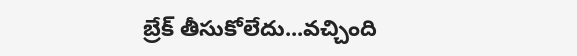బ్రేక్ తీసుకోలేదు...వచ్చింది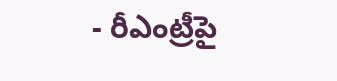- రీఎంట్రీపై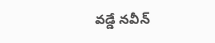వడ్డే నవీన్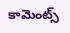కామెంట్స్